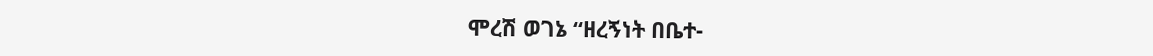ሞረሽ ወገኔ “ዘረኝነት በቤተ-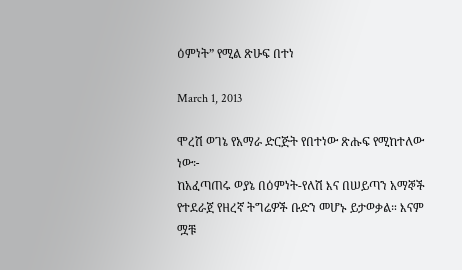ዕምነት” የሚል ጽሁፍ በተነ

March 1, 2013

ሞረሽ ወገኔ የአማራ ድርጅት የበተነው ጽሑፍ የሚከተለው ነው፦
ከአፈጣጠሩ ወያኔ በዕምነት-የለሽ እና በሠይጣን አማኞች የተደራጀ የዘረኛ ትግሬዎች ቡድን መሆኑ ይታወቃል። እናም ሟቹ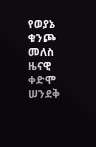የወያኔ ቁንጮ መለስ ዜናዊ ቀድሞ ሠንደቅ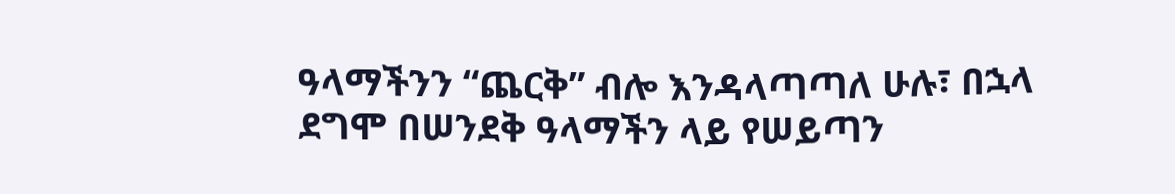ዓላማችንን “ጨርቅ” ብሎ እንዳላጣጣለ ሁሉ፣ በኋላ ደግሞ በሠንደቅ ዓላማችን ላይ የሠይጣን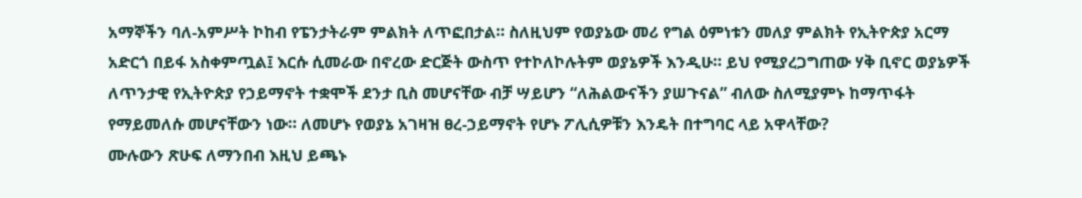አማኞችን ባለ-አምሥት ኮከብ የፔንታትራም ምልክት ለጥፎበታል። ስለዚህም የወያኔው መሪ የግል ዕምነቱን መለያ ምልክት የኢትዮጵያ አርማ አድርጎ በይፋ አስቀምጧል፤ እርሱ ሲመራው በኖረው ድርጅት ውስጥ የተኮለኮሉትም ወያኔዎች እንዲሁ። ይህ የሚያረጋግጠው ሃቅ ቢኖር ወያኔዎች ለጥንታዊ የኢትዮጵያ የኃይማኖት ተቋሞች ደንታ ቢስ መሆናቸው ብቻ ሣይሆን “ለሕልውናችን ያሠጉናል” ብለው ስለሚያምኑ ከማጥፋት የማይመለሱ መሆናቸውን ነው። ለመሆኑ የወያኔ አገዛዝ ፀረ-ኃይማኖት የሆኑ ፖሊሲዎቹን እንዴት በተግባር ላይ አዋላቸው?
ሙሉውን ጽሁፍ ለማንበብ እዚህ ይጫኑ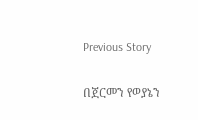Previous Story

በጀርመን የወያኔን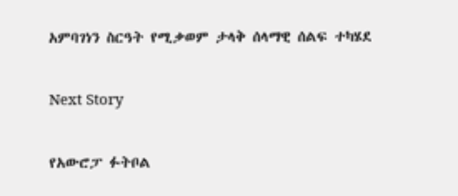አምባገነን ስርዓት የሚቃወም ታላቅ ሰላማዊ ሰልፍ ተካሄደ

Next Story

የአውሮፓ ፉትቦል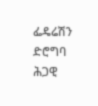ፌዴሬሽን ድሮግባ ሕጋዊ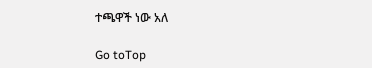ተጫዋች ነው አለ

Go toTop